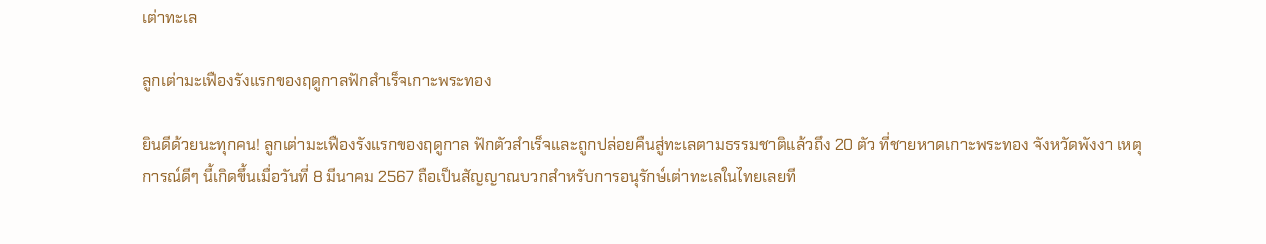เต่าทะเล

ลูกเต่ามะเฟืองรังแรกของฤดูกาลฟักสำเร็จเกาะพระทอง

ยินดีด้วยนะทุกคน! ลูกเต่ามะเฟืองรังแรกของฤดูกาล ฟักตัวสำเร็จและถูกปล่อยคืนสู่ทะเลตามธรรมชาติแล้วถึง 20 ตัว ที่ชายหาดเกาะพระทอง จังหวัดพังงา เหตุการณ์ดีๆ นี้เกิดขึ้นเมื่อวันที่ 8 มีนาคม 2567 ถือเป็นสัญญาณบวกสำหรับการอนุรักษ์เต่าทะเลในไทยเลยที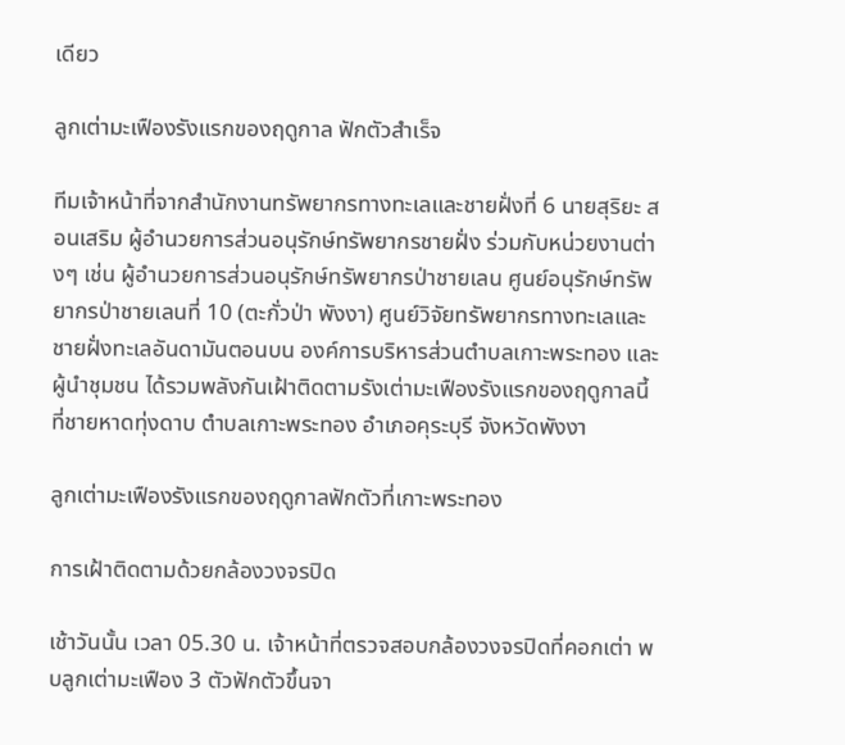เดียว

ลูกเต่ามะเฟืองรังแรกของฤดูกาล ฟักตัวสำเร็จ

ทีมเจ้าหน้าที่จากสำนักงานทรัพยากรทางทะเลและชายฝั่งที่ 6 นายสุริยะ สอนเสริม ผู้อำนวยการส่วนอนุรักษ์ทรัพยากรชายฝั่ง ร่วมกับหน่วยงานต่างๆ เช่น ผู้อำนวยการส่วนอนุรักษ์ทรัพยากรป่าชายเลน ศูนย์อนุรักษ์ทรัพยากรป่าชายเลนที่ 10 (ตะกั่วป่า พังงา) ศูนย์วิจัยทรัพยากรทางทะเลและชายฝั่งทะเลอันดามันตอนบน องค์การบริหารส่วนตำบลเกาะพระทอง และผู้นำชุมชน ได้รวมพลังกันเฝ้าติดตามรังเต่ามะเฟืองรังแรกของฤดูกาลนี้ที่ชายหาดทุ่งดาบ ตำบลเกาะพระทอง อำเภอคุระบุรี จังหวัดพังงา

ลูกเต่ามะเฟืองรังแรกของฤดูกาลฟักตัวที่เกาะพระทอง

การเฝ้าติดตามด้วยกล้องวงจรปิด

เช้าวันนั้น เวลา 05.30 น. เจ้าหน้าที่ตรวจสอบกล้องวงจรปิดที่คอกเต่า พบลูกเต่ามะเฟือง 3 ตัวฟักตัวขึ้นจา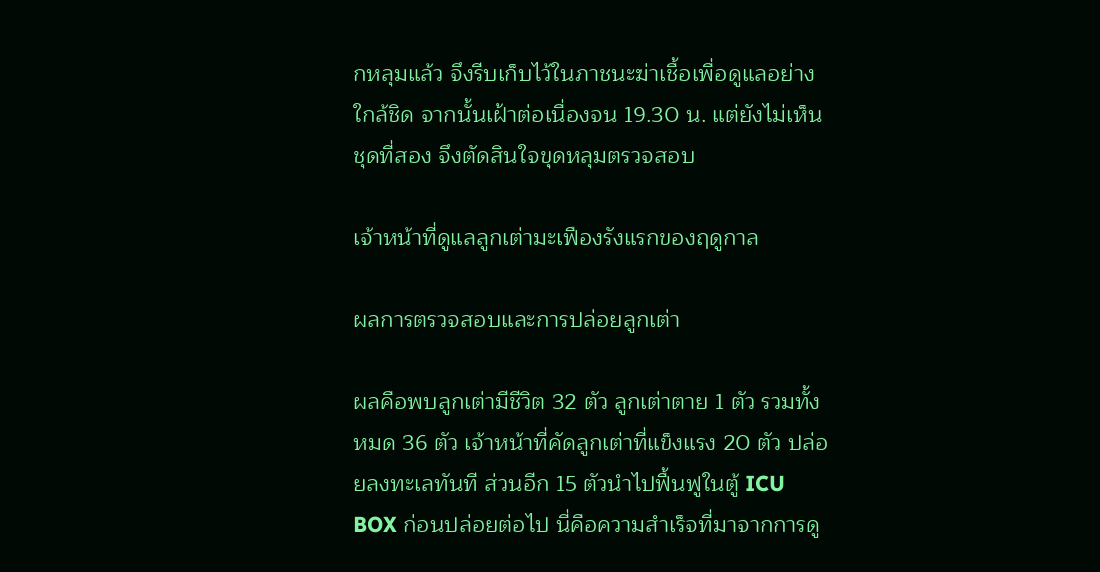กหลุมแล้ว จึงรีบเก็บไว้ในภาชนะฆ่าเชื้อเพื่อดูแลอย่างใกล้ชิด จากนั้นเฝ้าต่อเนื่องจน 19.30 น. แต่ยังไม่เห็นชุดที่สอง จึงตัดสินใจขุดหลุมตรวจสอบ

เจ้าหน้าที่ดูแลลูกเต่ามะเฟืองรังแรกของฤดูกาล

ผลการตรวจสอบและการปล่อยลูกเต่า

ผลคือพบลูกเต่ามีชีวิต 32 ตัว ลูกเต่าตาย 1 ตัว รวมทั้งหมด 36 ตัว เจ้าหน้าที่คัดลูกเต่าที่แข็งแรง 20 ตัว ปล่อยลงทะเลทันที ส่วนอีก 15 ตัวนำไปฟื้นฟูในตู้ ICU BOX ก่อนปล่อยต่อไป นี่คือความสำเร็จที่มาจากการดู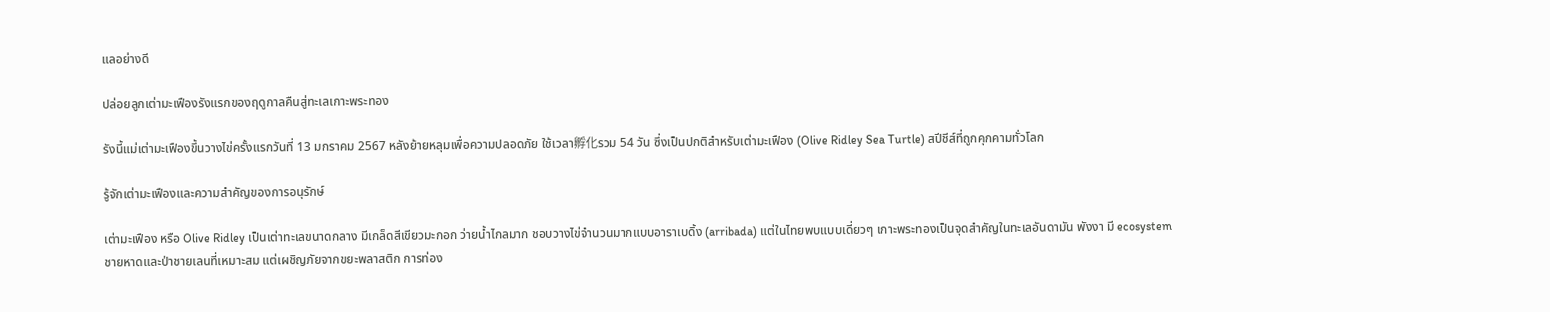แลอย่างดี

ปล่อยลูกเต่ามะเฟืองรังแรกของฤดูกาลคืนสู่ทะเลเกาะพระทอง

รังนี้แม่เต่ามะเฟืองขึ้นวางไข่ครั้งแรกวันที่ 13 มกราคม 2567 หลังย้ายหลุมเพื่อความปลอดภัย ใช้เวลา孵化รวม 54 วัน ซึ่งเป็นปกติสำหรับเต่ามะเฟือง (Olive Ridley Sea Turtle) สปีชีส์ที่ถูกคุกคามทั่วโลก

รู้จักเต่ามะเฟืองและความสำคัญของการอนุรักษ์

เต่ามะเฟือง หรือ Olive Ridley เป็นเต่าทะเลขนาดกลาง มีเกล็ดสีเขียวมะกอก ว่ายน้ำไกลมาก ชอบวางไข่จำนวนมากแบบอาราเบดิ้ง (arribada) แต่ในไทยพบแบบเดี่ยวๆ เกาะพระทองเป็นจุดสำคัญในทะเลอันดามัน พังงา มี ecosystem ชายหาดและป่าชายเลนที่เหมาะสม แต่เผชิญภัยจากขยะพลาสติก การท่อง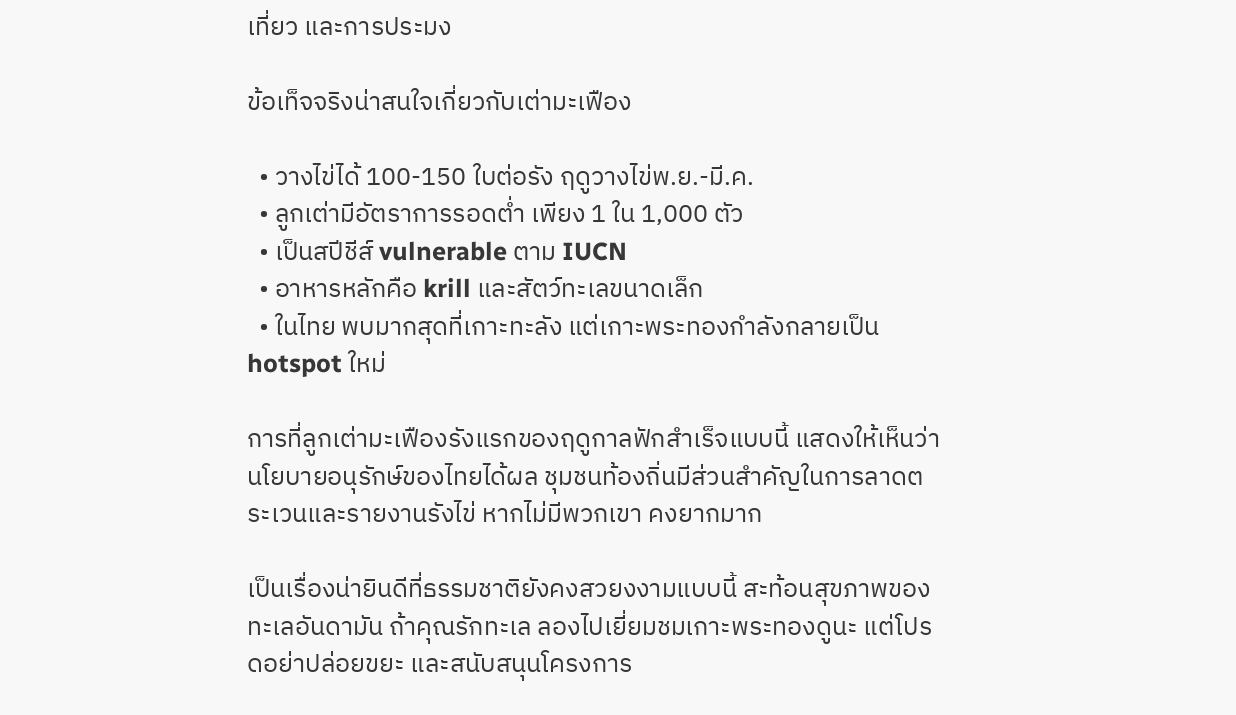เที่ยว และการประมง

ข้อเท็จจริงน่าสนใจเกี่ยวกับเต่ามะเฟือง

  • วางไข่ได้ 100-150 ใบต่อรัง ฤดูวางไข่พ.ย.-มี.ค.
  • ลูกเต่ามีอัตราการรอดต่ำ เพียง 1 ใน 1,000 ตัว
  • เป็นสปีชีส์ vulnerable ตาม IUCN
  • อาหารหลักคือ krill และสัตว์ทะเลขนาดเล็ก
  • ในไทย พบมากสุดที่เกาะทะลัง แต่เกาะพระทองกำลังกลายเป็น hotspot ใหม่

การที่ลูกเต่ามะเฟืองรังแรกของฤดูกาลฟักสำเร็จแบบนี้ แสดงให้เห็นว่านโยบายอนุรักษ์ของไทยได้ผล ชุมชนท้องถิ่นมีส่วนสำคัญในการลาดตระเวนและรายงานรังไข่ หากไม่มีพวกเขา คงยากมาก

เป็นเรื่องน่ายินดีที่ธรรมชาติยังคงสวยงงามแบบนี้ สะท้อนสุขภาพของทะเลอันดามัน ถ้าคุณรักทะเล ลองไปเยี่ยมชมเกาะพระทองดูนะ แต่โปรดอย่าปล่อยขยะ และสนับสนุนโครงการ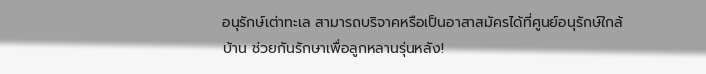อนุรักษ์เต่าทะเล สามารถบริจาคหรือเป็นอาสาสมัครได้ที่ศูนย์อนุรักษ์ใกล้บ้าน ช่วยกันรักษาเพื่อลูกหลานรุ่นหลัง!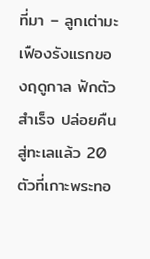ที่มา – ลูกเต่ามะเฟืองรังแรกของฤดูกาล ฟักตัวสำเร็จ ปล่อยคืนสู่ทะเลแล้ว 20 ตัวที่เกาะพระทอ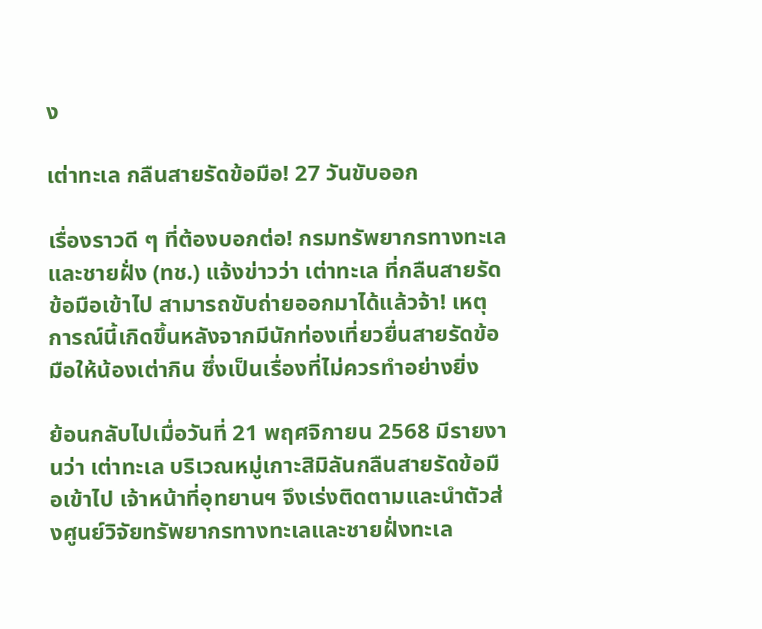ง

เต่าทะเล กลืนสายรัดข้อมือ! 27 วันขับออก

เรื่องราวดี ๆ ที่ต้องบอกต่อ! กรมทรัพยากรทางทะเลและชายฝั่ง (ทช.) แจ้งข่าวว่า เต่าทะเล ที่กลืนสายรัดข้อมือเข้าไป สามารถขับถ่ายออกมาได้แล้วจ้า! เหตุการณ์นี้เกิดขึ้นหลังจากมีนักท่องเที่ยวยื่นสายรัดข้อมือให้น้องเต่ากิน ซึ่งเป็นเรื่องที่ไม่ควรทำอย่างยิ่ง

ย้อนกลับไปเมื่อวันที่ 21 พฤศจิกายน 2568 มีรายงานว่า เต่าทะเล บริเวณหมู่เกาะสิมิลันกลืนสายรัดข้อมือเข้าไป เจ้าหน้าที่อุทยานฯ จึงเร่งติดตามและนำตัวส่งศูนย์วิจัยทรัพยากรทางทะเลและชายฝั่งทะเล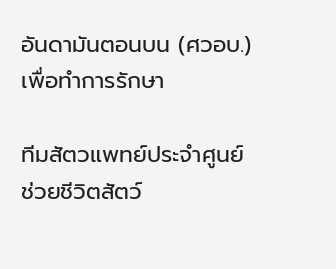อันดามันตอนบน (ศวอบ.) เพื่อทำการรักษา

ทีมสัตวแพทย์ประจำศูนย์ช่วยชีวิตสัตว์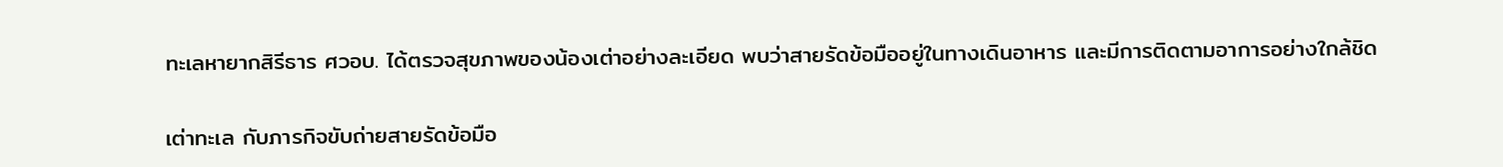ทะเลหายากสิรีธาร ศวอบ. ได้ตรวจสุขภาพของน้องเต่าอย่างละเอียด พบว่าสายรัดข้อมืออยู่ในทางเดินอาหาร และมีการติดตามอาการอย่างใกล้ชิด

เต่าทะเล กับภารกิจขับถ่ายสายรัดข้อมือ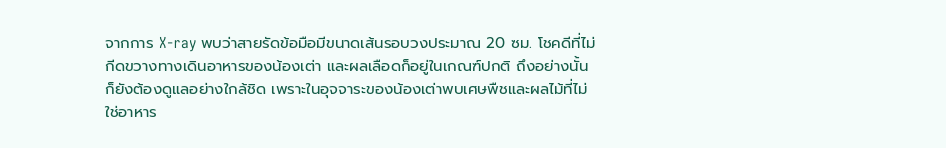จากการ X-ray พบว่าสายรัดข้อมือมีขนาดเส้นรอบวงประมาณ 20 ซม. โชคดีที่ไม่กีดขวางทางเดินอาหารของน้องเต่า และผลเลือดก็อยู่ในเกณฑ์ปกติ ถึงอย่างนั้นก็ยังต้องดูแลอย่างใกล้ชิด เพราะในอุจจาระของน้องเต่าพบเศษพืชและผลไม้ที่ไม่ใช่อาหาร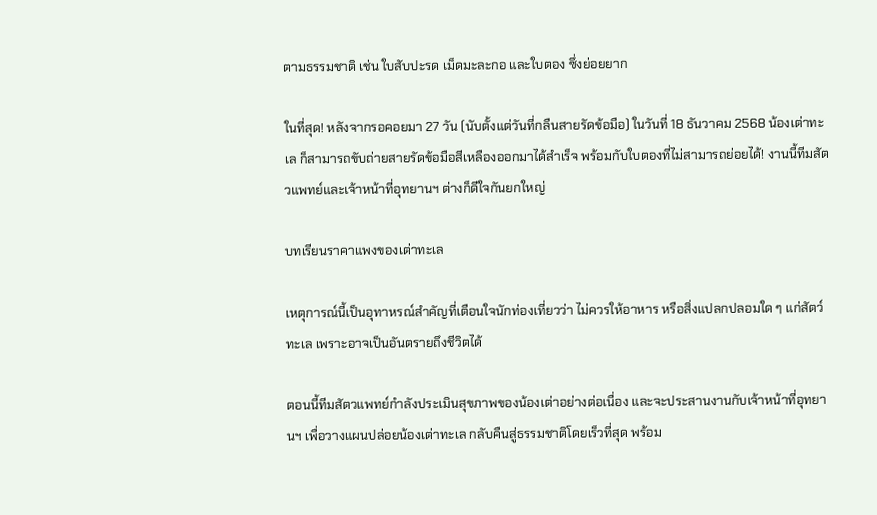ตามธรรมชาติ เช่น ใบสับปะรด เม็ดมะละกอ และใบตอง ซึ่งย่อยยาก

ในที่สุด! หลังจากรอคอยมา 27 วัน (นับตั้งแต่วันที่กลืนสายรัดข้อมือ) ในวันที่ 18 ธันวาคม 2568 น้องเต่าทะเล ก็สามารถขับถ่ายสายรัดข้อมือสีเหลืองออกมาได้สำเร็จ พร้อมกับใบตองที่ไม่สามารถย่อยได้! งานนี้ทีมสัตวแพทย์และเจ้าหน้าที่อุทยานฯ ต่างก็ดีใจกันยกใหญ่

บทเรียนราคาแพงของเต่าทะเล

เหตุการณ์นี้เป็นอุทาหรณ์สำคัญที่เตือนใจนักท่องเที่ยวว่า ไม่ควรให้อาหาร หรือสิ่งแปลกปลอมใด ๆ แก่สัตว์ทะเล เพราะอาจเป็นอันตรายถึงชีวิตได้

ตอนนี้ทีมสัตวแพทย์กำลังประเมินสุขภาพของน้องเต่าอย่างต่อเนื่อง และจะประสานงานกับเจ้าหน้าที่อุทยานฯ เพื่อวางแผนปล่อยน้องเต่าทะเล กลับคืนสู่ธรรมชาติโดยเร็วที่สุด พร้อม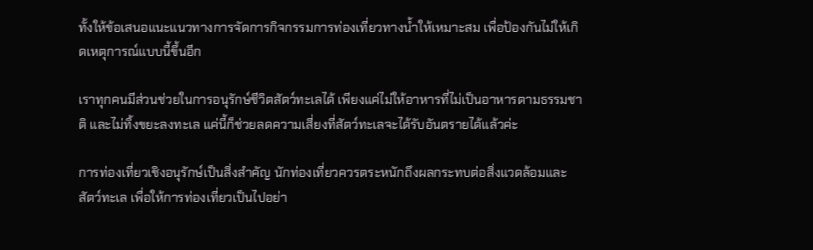ทั้งให้ข้อเสนอแนะแนวทางการจัดการกิจกรรมการท่องเที่ยวทางน้ำให้เหมาะสม เพื่อป้องกันไม่ให้เกิดเหตุการณ์แบบนี้ขึ้นอีก

เราทุกคนมีส่วนช่วยในการอนุรักษ์ชีวิตสัตว์ทะเลได้ เพียงแค่ไม่ให้อาหารที่ไม่เป็นอาหารตามธรรมชาติ และไม่ทิ้งขยะลงทะเล แค่นี้ก็ช่วยลดความเสี่ยงที่สัตว์ทะเลจะได้รับอันตรายได้แล้วค่ะ

การท่องเที่ยวเชิงอนุรักษ์เป็นสิ่งสำคัญ นักท่องเที่ยวควรตระหนักถึงผลกระทบต่อสิ่งแวดล้อมและสัตว์ทะเล เพื่อให้การท่องเที่ยวเป็นไปอย่า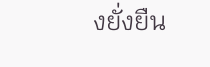งยั่งยืน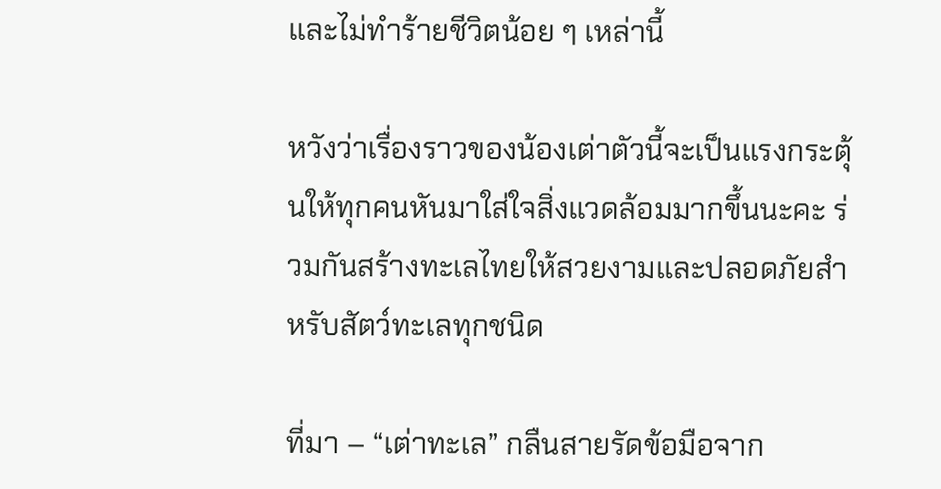และไม่ทำร้ายชีวิตน้อย ๆ เหล่านี้

หวังว่าเรื่องราวของน้องเต่าตัวนี้จะเป็นแรงกระตุ้นให้ทุกคนหันมาใส่ใจสิ่งแวดล้อมมากขึ้นนะคะ ร่วมกันสร้างทะเลไทยให้สวยงามและปลอดภัยสำหรับสัตว์ทะเลทุกชนิด

ที่มา – “เต่าทะเล” กลืนสายรัดข้อมือจาก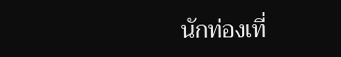นักท่องเที่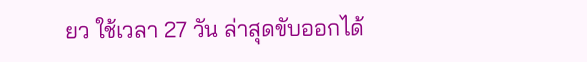ยว ใช้เวลา 27 วัน ล่าสุดขับออกได้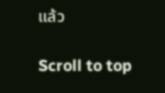แล้ว

Scroll to top